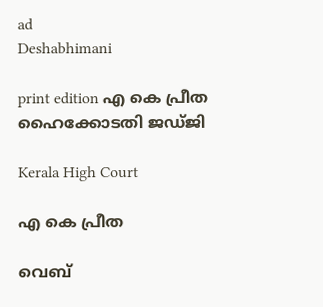ad
Deshabhimani

print edition എ കെ പ്രീത ഹൈക്കോടതി ജഡ്‌ജി

Kerala High Court

എ കെ പ്രീത

വെബ്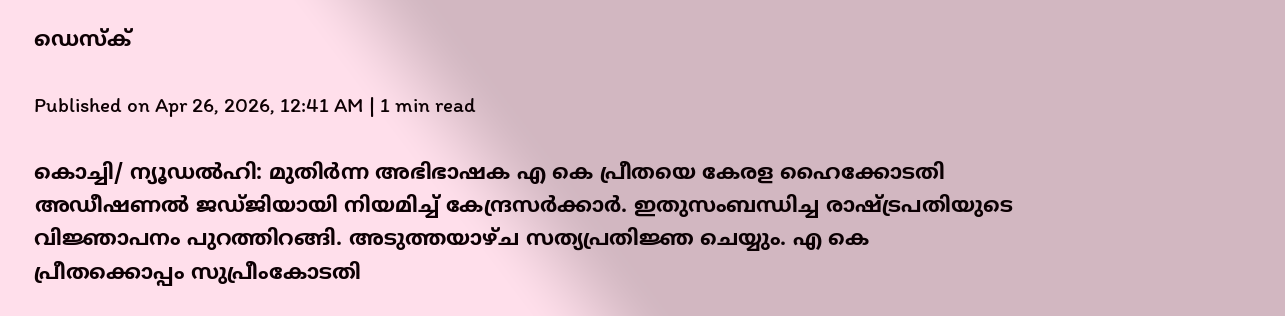ഡെസ്ക്

Published on Apr 26, 2026, 12:41 AM | 1 min read

കൊച്ചി/ ന്യൂഡൽഹി: മുതിർന്ന അഭിഭാഷക എ കെ പ്രീതയെ കേരള ഹൈക്കോടതി അഡീഷണൽ ജഡ്‌ജിയായി നിയമിച്ച് കേന്ദ്രസർക്കാർ. ഇതുസംബന്ധിച്ച രാഷ്‌ട്രപതിയുടെ വിജ്ഞാപനം പുറത്തിറങ്ങി. അടുത്തയാഴ്ച സത്യപ്രതിജ്ഞ ചെയ്യും. എ കെ പ്രീതക്കൊപ്പം സുപ്രീംകോടതി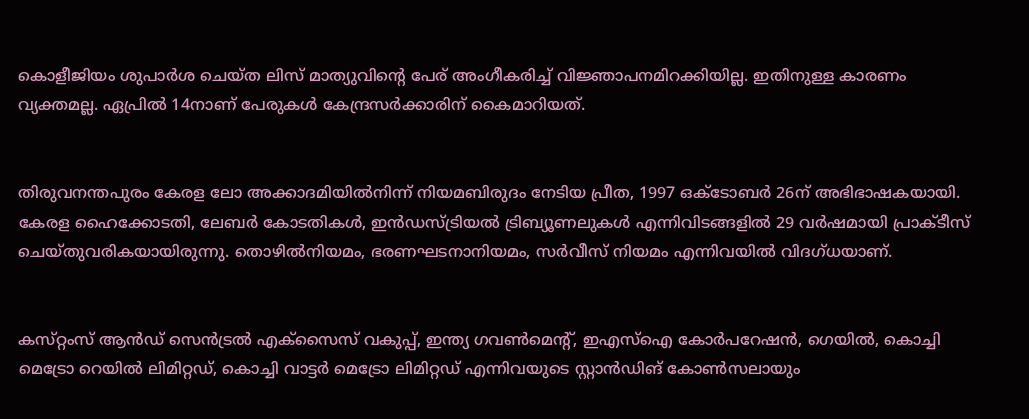കൊളീജിയം ശുപാർശ ചെയ്‌ത ലിസ്‌ മാത്യുവിന്റെ പേര്‌ അംഗീകരിച്ച്‌ വിജ്ഞാപനമിറക്കിയില്ല. ഇതിനുള്ള കാരണം വ്യക്തമല്ല. ഏപ്രിൽ 14നാണ്‌ പേരുകൾ കേന്ദ്രസർക്കാരിന്‌ കൈമാറിയത്‌.


തിരുവനന്തപുരം കേരള ലോ അക്കാദമിയിൽനിന്ന്‌ നിയമബിരുദം നേടിയ പ്രീത, 1997 ഒക്ടോബർ 26ന് അഭിഭാഷകയായി. കേരള ഹൈക്കോടതി, ലേബർ കോടതികൾ, ഇൻഡസ്ട്രിയൽ ട്രിബ്യൂണലുകൾ എന്നിവിടങ്ങളിൽ 29 വർഷമായി പ്രാക്ടീസ്‌ ചെയ്‌തുവരികയായിരുന്നു. തൊഴിൽനിയമം, ഭരണഘടനാനിയമം, സർവീസ് നിയമം എന്നിവയിൽ വിദഗ്‌ധയാണ്‌.


കസ്‌റ്റംസ് ആൻഡ് സെൻട്രൽ എക്സൈസ് വകുപ്പ്, ഇന്ത്യ ഗവൺമെന്റ്, ഇഎസ്ഐ കോർപറേഷൻ, ഗെയിൽ, കൊച്ചി മെട്രോ റെയിൽ ലിമിറ്റഡ്, കൊച്ചി വാട്ടർ മെട്രോ ലിമിറ്റഡ് എന്നിവയുടെ സ്റ്റാൻഡിങ്‌ കോൺസലായും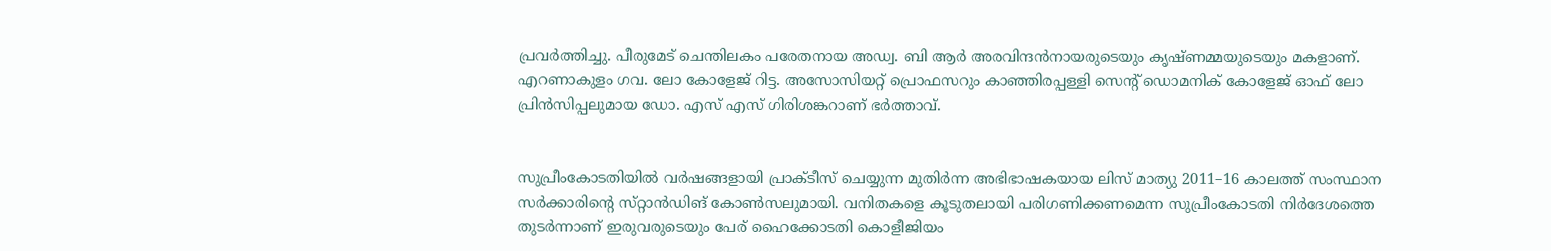പ്രവർത്തിച്ചു. പീരുമേട്‌ ചെന്തിലകം പരേതനായ അഡ്വ. ബി ആർ അരവിന്ദൻനായരുടെയും കൃഷ്‌ണമ്മയുടെയും മകളാണ്‌. എറണാകുളം ഗവ. ലോ കോളേജ്‌ റിട്ട. അസോസിയറ്റ്‌ പ്രൊഫസറും കാഞ്ഞിരപ്പള്ളി സെന്റ്‌ ഡൊമനിക്‌ കോളേജ്‌ ഓഫ്‌ ലോ പ്രിൻസിപ്പലുമായ ഡോ. എസ്‌ എസ്‌ ഗിരിശങ്കറാണ്‌ ഭർത്താവ്‌.


സുപ്രീംകോടതിയിൽ വർഷങ്ങളായി പ്രാക്‌ടീസ്‌ ചെയ്യുന്ന മുതിർന്ന അഭിഭാഷകയായ ലിസ്‌ മാത്യു 2011–16 കാലത്ത്‌ സംസ്ഥാന സർക്കാരിന്റെ സ്‌റ്റാൻഡിങ്‌ കോൺസലുമായി. വനിതകളെ കൂടുതലായി പരിഗണിക്കണമെന്ന സുപ്രീംകോടതി നിർദേശത്തെ തുടർന്നാണ്‌ ഇരുവരുടെയും പേര്‌ ഹൈക്കോടതി കൊളീജിയം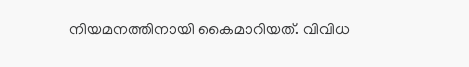നിയമനത്തിനായി കൈമാറിയത്‌. വിവിധ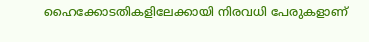ഹൈക്കോടതികളിലേക്കായി നിരവധി പേരുകളാണ്‌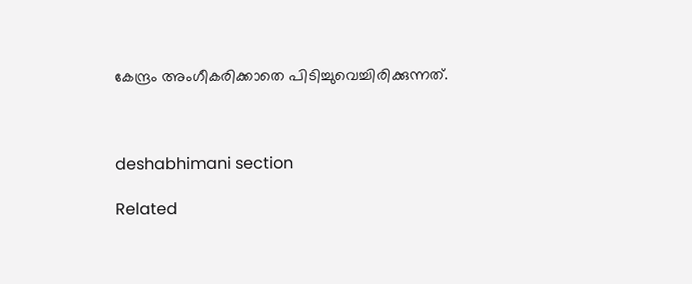കേന്ദ്രം അംഗീകരിക്കാതെ പിടിച്ചുവെച്ചിരിക്കുന്നത്‌.



deshabhimani section

Related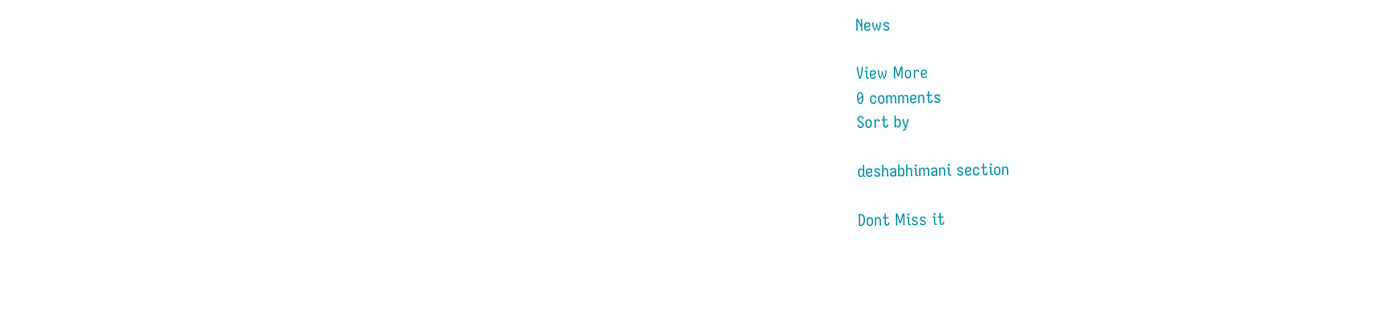News

View More
0 comments
Sort by

deshabhimani section

Dont Miss it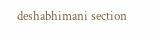deshabhimani section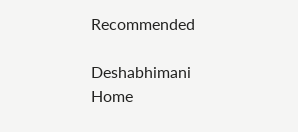Recommended

Deshabhimani
Home